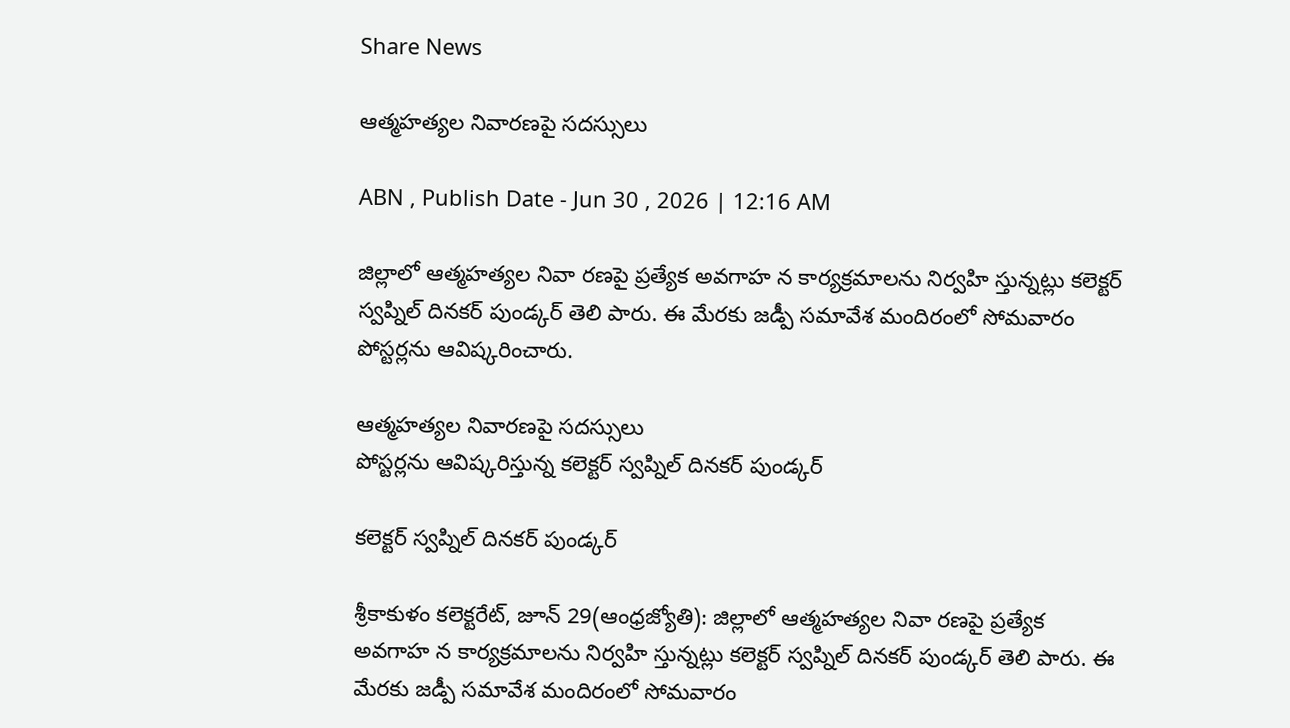Share News

ఆత్మహత్యల నివారణపై సదస్సులు

ABN , Publish Date - Jun 30 , 2026 | 12:16 AM

జిల్లాలో ఆత్మహత్యల నివా రణపై ప్రత్యేక అవగాహ న కార్యక్రమాలను నిర్వహి స్తున్నట్లు కలెక్టర్‌ స్వప్నిల్‌ దినకర్‌ పుండ్కర్‌ తెలి పారు. ఈ మేరకు జడ్పీ సమావేశ మందిరంలో సోమవారం పోస్టర్లను ఆవిష్కరించారు.

ఆత్మహత్యల నివారణపై సదస్సులు
పోస్టర్లను ఆవిష్కరిస్తున్న కలెక్టర్‌ స్వప్నిల్‌ దినకర్‌ పుండ్కర్‌

కలెక్టర్‌ స్వప్నిల్‌ దినకర్‌ పుండ్కర్‌

శ్రీకాకుళం కలెక్టరేట్‌, జూన్‌ 29(ఆంధ్రజ్యోతి): జిల్లాలో ఆత్మహత్యల నివా రణపై ప్రత్యేక అవగాహ న కార్యక్రమాలను నిర్వహి స్తున్నట్లు కలెక్టర్‌ స్వప్నిల్‌ దినకర్‌ పుండ్కర్‌ తెలి పారు. ఈ మేరకు జడ్పీ సమావేశ మందిరంలో సోమవారం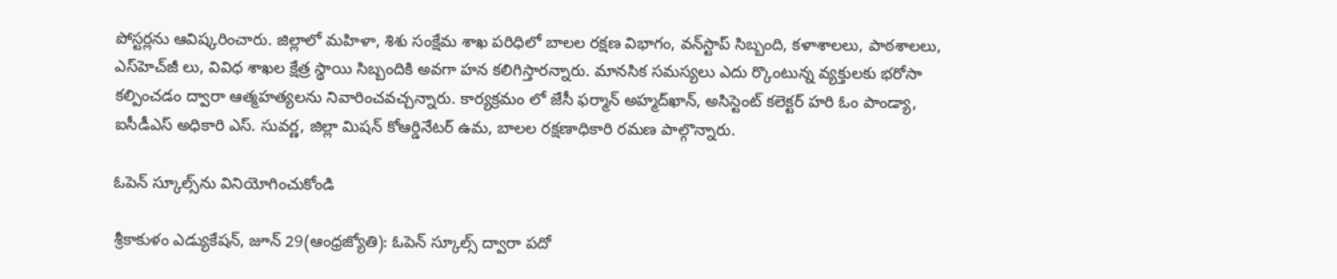పోస్టర్లను ఆవిష్కరించారు. జిల్లాలో మహిళా, శిశు సంక్షేమ శాఖ పరిధిలో బాలల రక్షణ విభాగం, వన్‌స్టాప్‌ సిబ్బంది, కళాశాలలు, పాఠశాలలు, ఎస్‌హెచ్‌జీ లు, వివిధ శాఖల క్షేత్ర స్థాయి సిబ్బందికి అవగా హన కలిగిస్తారన్నారు. మానసిక సమస్యలు ఎదు ర్కొంటున్న వ్యక్తులకు భరోసా కల్పించడం ద్వారా ఆత్మహత్యలను నివారించవచ్చన్నారు. కార్యక్రమం లో జేసీ ఫర్మాన్‌ అహ్మద్‌ఖాన్‌, అసిస్టెంట్‌ కలెక్టర్‌ హరి ఓం పాండ్యా, ఐసీడీఎస్‌ అధికారి ఎస్‌. సువర్ణ, జిల్లా మిషన్‌ కోఆర్డినేటర్‌ ఉమ, బాలల రక్షణాధికారి రమణ పాల్గొన్నారు.

ఓపెన్‌ స్కూల్స్‌ను వినియోగించుకోండి

శ్రీకాకుళం ఎడ్యుకేషన్‌, జూన్‌ 29(ఆంధ్రజ్యోతి): ఓపెన్‌ స్కూల్స్‌ ద్వారా పదో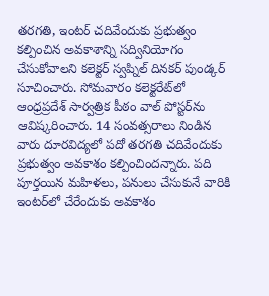తరగతి, ఇంటర్‌ చదివేందుకు ప్రభుత్వం కల్పించిన అవకాశాన్ని సద్వినియోగం చేసుకోవాలని కలెక్టర్‌ స్వప్నిల్‌ దినకర్‌ పుండ్కర్‌ సూచించారు. సోమవారం కలెక్టరేట్‌లో ఆంధ్రప్రదేశ్‌ సార్వత్రిక పీఠం వాల్‌ పోస్టర్‌ను ఆవిష్కరించారు. 14 సంవత్సరాలు నిండిన వారు దూరవిద్యలో పదో తరగతి చదివేందుకు ప్రభుత్వం అవకాశం కల్పించిందన్నారు. పది పూర్తయిన మహిళలు, పనులు చేసుకునే వారికి ఇంటర్‌లో చేరేందుకు అవకాశం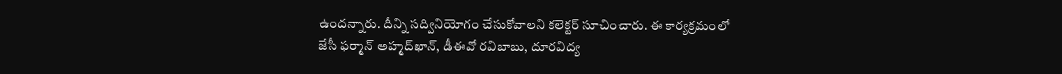ఉందన్నారు. దీన్ని సద్వినియోగం చేసుకోవాలని కలెక్టర్‌ సూచించారు. ఈ కార్యక్రమంలో జేసీ ఫర్మాన్‌ అహ్మద్‌ఖాన్‌, డీఈవో రవిబాబు, దూరవిద్య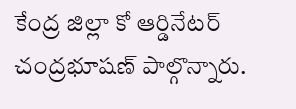కేంద్ర జిల్లా కో ఆర్డినేటర్‌ చంద్రభూషణ్‌ పాల్గొన్నారు.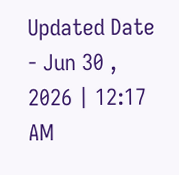Updated Date - Jun 30 , 2026 | 12:17 AM